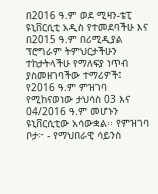በ2016 ዓ.ም ወደ ሚዛን-ቴፒ ዩኒቨርሲቲ አዲስ የተመደባችሁ እና በ2015 ዓ.ም በሪሚዲያል ፕሮግራም ትምህርታችሁን ተከታትላችሁ የማለፍያ ነጥብ ያስመዘገባችው ተማሪዎች፤ የ2016 ዓ.ም ምዝገባ የሚከናወነው ታህሳስ 03 እና 04/2016 ዓ.ም መሆኑን ዩኒቨርሲቲው አሳውቋል፡፡ የምዝገባ ቦታ፦ - የማህበራዊ ሳይንስ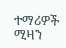ተማሪዎች ሚዛን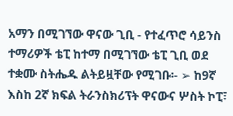አማን በሚገኘው ዋናው ጊቢ - የተፈጥሮ ሳይንስ ተማሪዎች ቴፒ ከተማ በሚገኘው ቴፒ ጊቢ ወደ ተቋሙ ስትሔዱ ልትይዟቸው የሚገቡ፡- ➢ ከ9ኛ እስከ 2ኛ ክፍል ትራንስክሪፕት ዋናውና ሦስት ኮፒ፣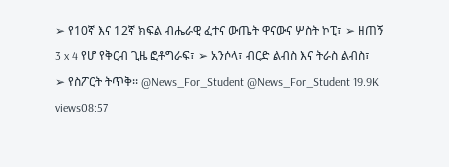➢ የ10ኛ እና 12ኛ ክፍል ብሔራዊ ፈተና ውጤት ዋናውና ሦስት ኮፒ፣ ➢ ዘጠኝ 3 x 4 የሆ የቅርብ ጊዜ ፎቶግራፍ፣ ➢ አንሶላ፣ ብርድ ልብስ እና ትራስ ልብስ፣ ➢ የስፖርት ትጥቅ፡፡ @News_For_Student @News_For_Student 19.9K views08:57